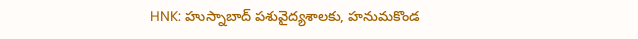HNK: హుస్నాబాద్ పశువైద్యశాలకు, హనుమకొండ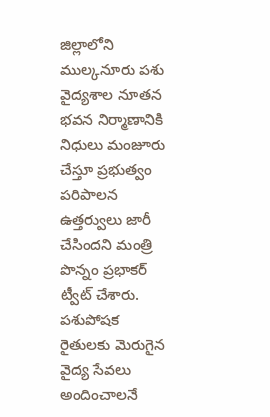జిల్లాలోని ముల్కనూరు పశు వైద్యశాల నూతన భవన నిర్మాణానికి నిధులు మంజూరు చేస్తూ ప్రభుత్వం పరిపాలన ఉత్తర్వులు జారీ చేసిందని మంత్రి పొన్నం ప్రభాకర్ ట్వీట్ చేశారు. పశుపోషక రైతులకు మెరుగైన వైద్య సేవలు అందించాలనే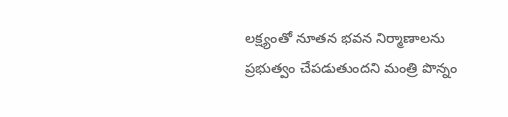లక్ష్యంతో నూతన భవన నిర్మాణాలను ప్రభుత్వం చేపడుతుందని మంత్రి పొన్నం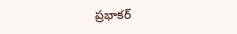ప్రభాకర్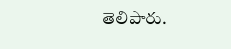తెలిపారు.